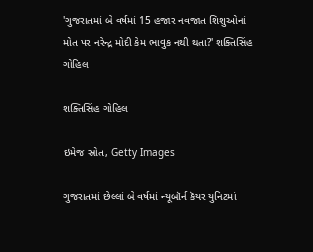'ગુજરાતમાં બે વર્ષમાં 15 હજાર નવજાત શિશુઓનાં મોત પર નરેન્દ્ર મોદી કેમ ભાવુક નથી થતા?' શક્તિસિંહ ગોહિલ

શક્તિસિંહ ગોહિલ

ઇમેજ સ્રોત, Getty Images

ગુજરાતમાં છેલ્લાં બે વર્ષમાં ન્યૂબૉર્ન કૅયર યુનિટમાં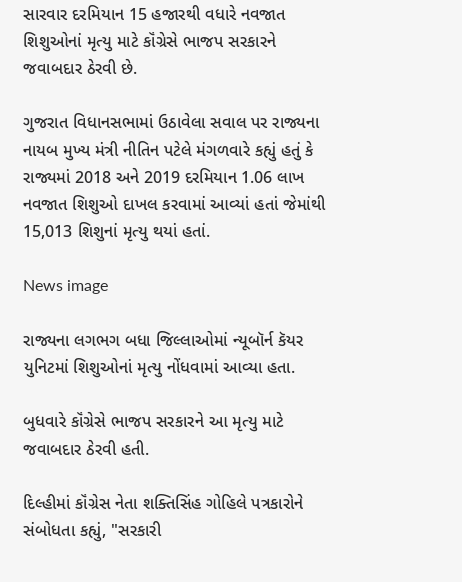સારવાર દરમિયાન 15 હજારથી વધારે નવજાત શિશુઓનાં મૃત્યુ માટે કૉંગ્રેસે ભાજપ સરકારને જવાબદાર ઠેરવી છે.

ગુજરાત વિધાનસભામાં ઉઠાવેલા સવાલ પર રાજ્યના નાયબ મુખ્ય મંત્રી નીતિન પટેલે મંગળવારે કહ્યું હતું કે રાજ્યમાં 2018 અને 2019 દરમિયાન 1.06 લાખ નવજાત શિશુઓ દાખલ કરવામાં આવ્યાં હતાં જેમાંથી 15,013 શિશુનાં મૃત્યુ થયાં હતાં.

News image

રાજ્યના લગભગ બધા જિલ્લાઓમાં ન્યૂબૉર્ન કૅયર યુનિટમાં શિશુઓનાં મૃત્યુ નોંધવામાં આવ્યા હતા.

બુધવારે કૉંગ્રેસે ભાજપ સરકારને આ મૃત્યુ માટે જવાબદાર ઠેરવી હતી.

દિલ્હીમાં કૉંગ્રેસ નેતા શક્તિસિંહ ગોહિલે પત્રકારોને સંબોધતા કહ્યું, "સરકારી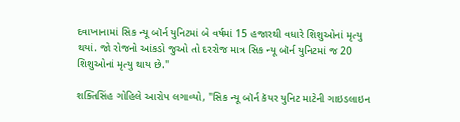દવાખાનામાં સિક ન્યૂ બૉર્ન યુનિટમાં બે વર્ષમાં 15 હજારથી વધારે શિશુઓનાં મૃત્યુ થયાં. જો રોજનો આંકડો જુઓ તો દરરોજ માત્ર સિક ન્યૂ બૉર્ન યુનિટમાં જ 20 શિશુઓનાં મૃત્યુ થાય છે."

શક્તિસિંહ ગોહિલે આરોપ લગાવ્યો, "સિક ન્યૂ બૉર્ન કૅયર યુનિટ માટેની ગાઇડલાઇન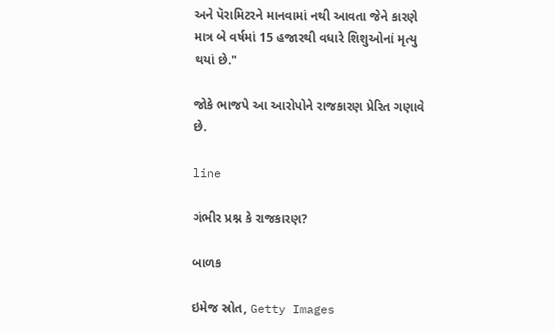અને પૅરામિટરને માનવામાં નથી આવતા જેને કારણે માત્ર બે વર્ષમાં 15 હજારથી વધારે શિશુઓનાં મૃત્યુ થયાં છે."

જોકે ભાજપે આ આરોપોને રાજકારણ પ્રેરિત ગણાવે છે.

line

ગંભીર પ્રશ્ન કે રાજકારણ?

બાળક

ઇમેજ સ્રોત, Getty Images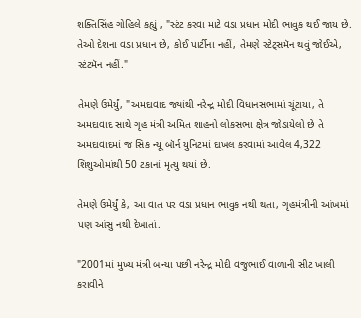શક્તિસિંહ ગોહિલે કહ્યું , "સ્ટંટ કરવા માટે વડા પ્રધાન મોદી ભાવુક થઈ જાય છે. તેઓ દેશના વડા પ્રધાન છે, કોઈ પાર્ટીના નહીં, તેમણે સ્ટેટ્સમૅન થવું જોઈએ, સ્ટંટમૅન નહીં."

તેમણે ઉમેર્યું, "અમદાવાદ જ્યાંથી નરેન્દ્ર મોદી વિધાનસભામાં ચૂંટાયા, તે અમદાવાદ સાથે ગૃહ મંત્રી અમિત શાહનો લોકસભા ક્ષેત્ર જોડાયેલો છે તે અમદાવાદમાં જ સિક ન્યૂ બૉર્ન યુનિટમાં દાખલ કરવામાં આવેલ 4,322 શિશુઓમાંથી 50 ટકાનાં મૃત્યુ થયાં છે.

તેમણે ઉમેર્યું કે, આ વાત પર વડા પ્રધાન ભાવુક નથી થતા, ગૃહમંત્રીની આંખમાં પણ આંસુ નથી દેખાતાં.

"2001માં મુખ્ય મંત્રી બન્યા પછી નરેન્દ્ર મોદી વજુભાઈ વાળાની સીટ ખાલી કરાવીને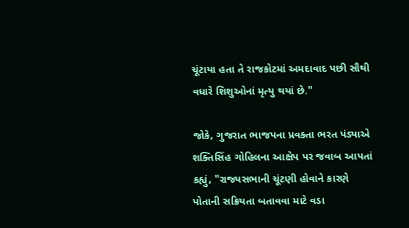ચૂંટાયા હતા તે રાજકોટમાં અમદાવાદ પછી સૌથી વધારે શિશુઓનાં મૃત્યુ થયાં છે."

જોકે, ગુજરાત ભાજપના પ્રવક્તા ભરત પંડ્યાએ શક્તિસિંહ ગોહિલના આક્ષેપ પર જવાબ આપતાં કહ્યું, "રાજ્યસભાની ચૂંટણી હોવાને કારણે પોતાની સક્રિયતા બતાવવા માટે વડા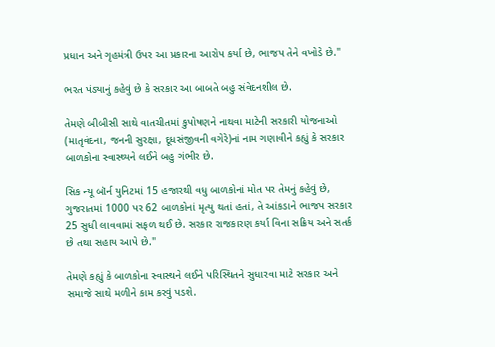પ્રધાન અને ગૃહમંત્રી ઉપર આ પ્રકારના આરોપ કર્યા છે, ભાજપ તેને વખોડે છે."

ભરત પંડ્યાનું કહેવું છે કે સરકાર આ બાબતે બહુ સંવેદનશીલ છે.

તેમણે બીબીસી સાથે વાતચીતમાં કુપોષણને નાથવા માટેની સરકારી યોજનાઓ (માતૃવંદના, જનની સુરક્ષા, દૂધસંજીવની વગેરે)નાં નામ ગણાવીને કહ્યું કે સરકાર બાળકોના સ્વાસ્થ્યને લઈને બહુ ગંભીર છે.

સિક ન્યૂ બૉર્ન યુનિટમાં 15 હજારથી વધુ બાળકોનાં મોત પર તેમનું કહેવું છે, ગુજરાતમાં 1000 પર 62 બાળકોનાં મૃત્યુ થતાં હતાં, તે આંકડાને ભાજપ સરકાર 25 સુધી લાવવામાં સફળ થઈ છે. સરકાર રાજકારણ કર્યા વિના સક્રિય અને સતર્ક છે તથા સહાય આપે છે."

તેમણે કહ્યું કે બાળકોના સ્વાસ્થને લઈને પરિસ્થિતને સુધારવા માટે સરકાર અને સમાજે સાથે મળીને કામ કરવું પડશે.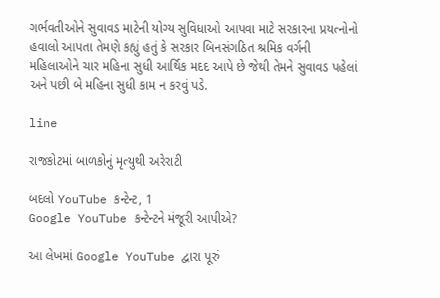ગર્ભવતીઓને સુવાવડ માટેની યોગ્ય સુવિધાઓ આપવા માટે સરકારના પ્રયત્નોનો હવાલો આપતા તેમણે કહ્યું હતું કે સરકાર બિનસંગઠિત શ્રમિક વર્ગની મહિલાઓને ચાર મહિના સુધી આર્થિક મદદ આપે છે જેથી તેમને સુવાવડ પહેલાં અને પછી બે મહિના સુધી કામ ન કરવું પડે.

line

રાજકોટમાં બાળકોનું મૃત્યુથી અરેરાટી

બદલો YouTube કન્ટેન્ટ, 1
Google YouTube કન્ટેન્ટને મંજૂરી આપીએ?

આ લેખમાં Google YouTube દ્વારા પૂરું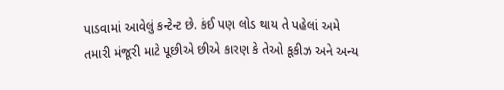પાડવામાં આવેલું કન્ટેન્ટ છે. કંઈ પણ લોડ થાય તે પહેલાં અમે તમારી મંજૂરી માટે પૂછીએ છીએ કારણ કે તેઓ કૂકીઝ અને અન્ય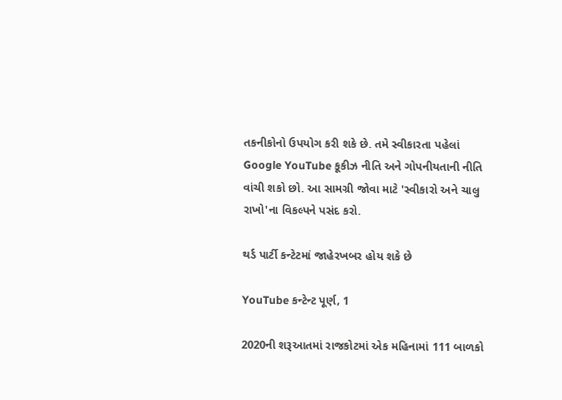તકનીકોનો ઉપયોગ કરી શકે છે. તમે સ્વીકારતા પહેલાં Google YouTube કૂકીઝ નીતિ અને ગોપનીયતાની નીતિ વાંચી શકો છો. આ સામગ્રી જોવા માટે 'સ્વીકારો અને ચાલુ રાખો'ના વિકલ્પને પસંદ કરો.

થર્ડ પાર્ટી કન્ટેટમાં જાહેરખબર હોય શકે છે

YouTube કન્ટેન્ટ પૂર્ણ, 1

2020ની શરૂઆતમાં રાજકોટમાં એક મહિનામાં 111 બાળકો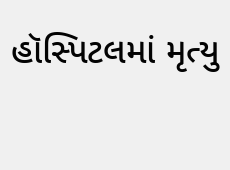હૉસ્પિટલમાં મૃત્યુ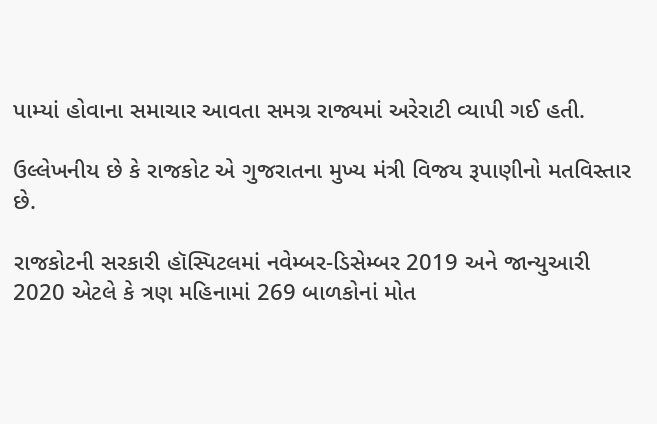પામ્યાં હોવાના સમાચાર આવતા સમગ્ર રાજ્યમાં અરેરાટી વ્યાપી ગઈ હતી.

ઉલ્લેખનીય છે કે રાજકોટ એ ગુજરાતના મુખ્ય મંત્રી વિજય રૂપાણીનો મતવિસ્તાર છે.

રાજકોટની સરકારી હૉસ્પિટલમાં નવેમ્બર-ડિસેમ્બર 2019 અને જાન્યુઆરી 2020 એટલે કે ત્રણ મહિનામાં 269 બાળકોનાં મોત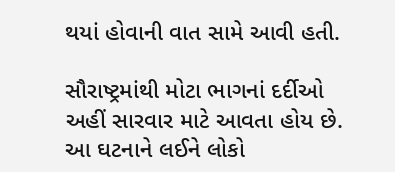થયાં હોવાની વાત સામે આવી હતી.

સૌરાષ્ટ્રમાંથી મોટા ભાગનાં દર્દીઓ અહીં સારવાર માટે આવતા હોય છે. આ ઘટનાને લઈને લોકો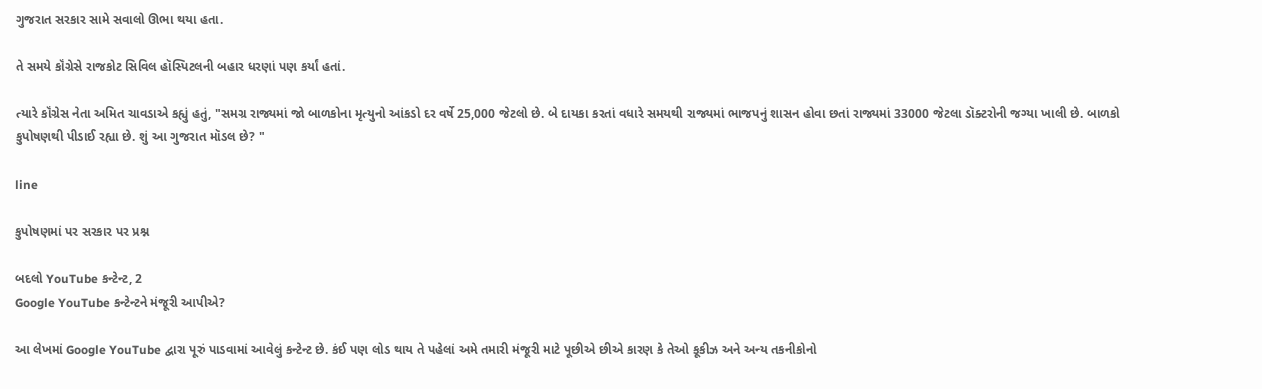ગુજરાત સરકાર સામે સવાલો ઊભા થયા હતા.

તે સમયે કૉંગ્રેસે રાજકોટ સિવિલ હૉસ્પિટલની બહાર ધરણાં પણ કર્યાં હતાં.

ત્યારે કૉંગ્રેસ નેતા અમિત ચાવડાએ કહ્યું હતું, "સમગ્ર રાજ્યમાં જો બાળકોના મૃત્યુનો આંકડો દર વર્ષે 25,000 જેટલો છે. બે દાયકા કરતાં વધારે સમયથી રાજ્યમાં ભાજપનું શાસન હોવા છતાં રાજ્યમાં 33000 જેટલા ડૉક્ટરોની જગ્યા ખાલી છે. બાળકો કુપોષણથી પીડાઈ રહ્યા છે. શું આ ગુજરાત મૉડલ છે? "

line

કુપોષણમાં પર સરકાર પર પ્રશ્ન

બદલો YouTube કન્ટેન્ટ, 2
Google YouTube કન્ટેન્ટને મંજૂરી આપીએ?

આ લેખમાં Google YouTube દ્વારા પૂરું પાડવામાં આવેલું કન્ટેન્ટ છે. કંઈ પણ લોડ થાય તે પહેલાં અમે તમારી મંજૂરી માટે પૂછીએ છીએ કારણ કે તેઓ કૂકીઝ અને અન્ય તકનીકોનો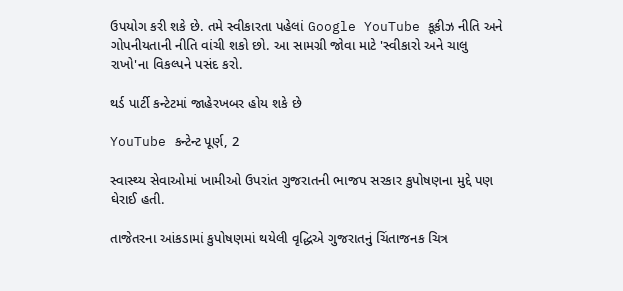ઉપયોગ કરી શકે છે. તમે સ્વીકારતા પહેલાં Google YouTube કૂકીઝ નીતિ અને ગોપનીયતાની નીતિ વાંચી શકો છો. આ સામગ્રી જોવા માટે 'સ્વીકારો અને ચાલુ રાખો'ના વિકલ્પને પસંદ કરો.

થર્ડ પાર્ટી કન્ટેટમાં જાહેરખબર હોય શકે છે

YouTube કન્ટેન્ટ પૂર્ણ, 2

સ્વાસ્થ્ય સેવાઓમાં ખામીઓ ઉપરાંત ગુજરાતની ભાજપ સરકાર કુપોષણના મુદ્દે પણ ઘેરાઈ હતી.

તાજેતરના આંકડામાં કુપોષણમાં થયેલી વૃદ્ધિએ ગુજરાતનું ચિંતાજનક ચિત્ર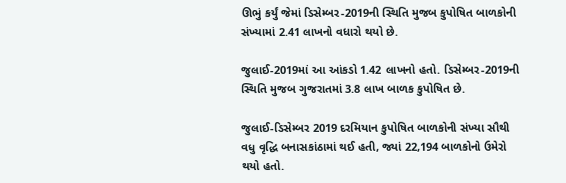ઊભું કર્યું જેમાં ડિસેમ્બર-2019ની સ્થિતિ મુજબ કુપોષિત બાળકોની સંખ્યામાં 2.41 લાખનો વધારો થયો છે.

જુલાઈ-2019માં આ આંકડો 1.42 લાખનો હતો. ડિસેમ્બર-2019ની સ્થિતિ મુજબ ગુજરાતમાં 3.8 લાખ બાળક કુપોષિત છે.

જુલાઈ-ડિસેમ્બર 2019 દરમિયાન કુપોષિત બાળકોની સંખ્યા સૌથી વધુ વૃદ્ધિ બનાસકાંઠામાં થઈ હતી, જ્યાં 22,194 બાળકોનો ઉમેરો થયો હતો.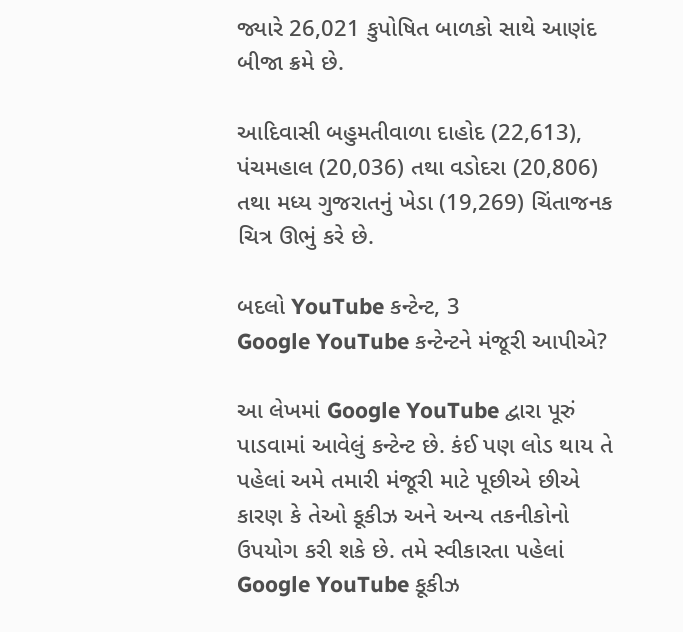જ્યારે 26,021 કુપોષિત બાળકો સાથે આણંદ બીજા ક્રમે છે.

આદિવાસી બહુમતીવાળા દાહોદ (22,613), પંચમહાલ (20,036) તથા વડોદરા (20,806) તથા મધ્ય ગુજરાતનું ખેડા (19,269) ચિંતાજનક ચિત્ર ઊભું કરે છે.

બદલો YouTube કન્ટેન્ટ, 3
Google YouTube કન્ટેન્ટને મંજૂરી આપીએ?

આ લેખમાં Google YouTube દ્વારા પૂરું પાડવામાં આવેલું કન્ટેન્ટ છે. કંઈ પણ લોડ થાય તે પહેલાં અમે તમારી મંજૂરી માટે પૂછીએ છીએ કારણ કે તેઓ કૂકીઝ અને અન્ય તકનીકોનો ઉપયોગ કરી શકે છે. તમે સ્વીકારતા પહેલાં Google YouTube કૂકીઝ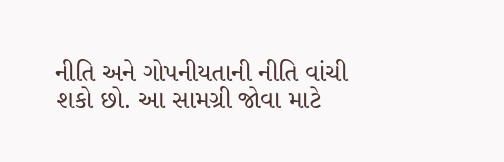નીતિ અને ગોપનીયતાની નીતિ વાંચી શકો છો. આ સામગ્રી જોવા માટે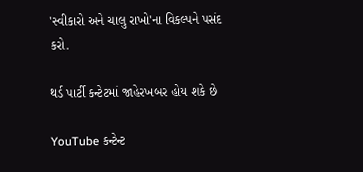'સ્વીકારો અને ચાલુ રાખો'ના વિકલ્પને પસંદ કરો.

થર્ડ પાર્ટી કન્ટેટમાં જાહેરખબર હોય શકે છે

YouTube કન્ટેન્ટ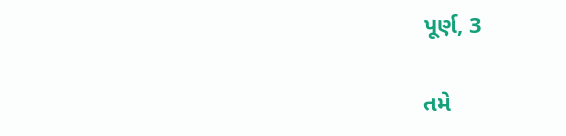પૂર્ણ, 3

તમે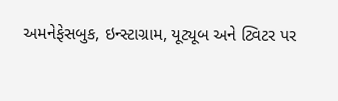અમનેફેસબુક, ઇન્સ્ટાગ્રામ, યૂટ્યૂબ અને ટ્વિટર પર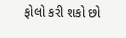ફોલો કરી શકો છો